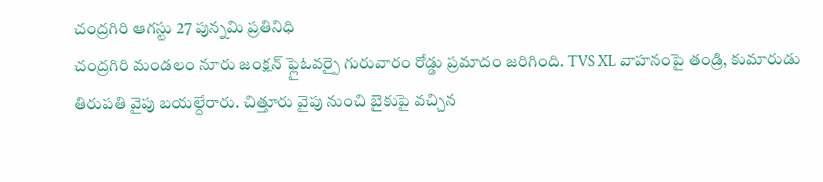చంద్రగిరి ఆగస్టు 27 పున్నమి ప్రతినిధి
చంద్రగిరి మండలం నూరు జంక్షన్ ఫ్లైఓవర్పై గురువారం రోడ్డు ప్రమాదం జరిగింది. TVS XL వాహనంపై తండ్రి, కుమారుడు తిరుపతి వైపు బయల్దేరారు. చిత్తూరు వైపు నుంచి బైకుపై వచ్చిన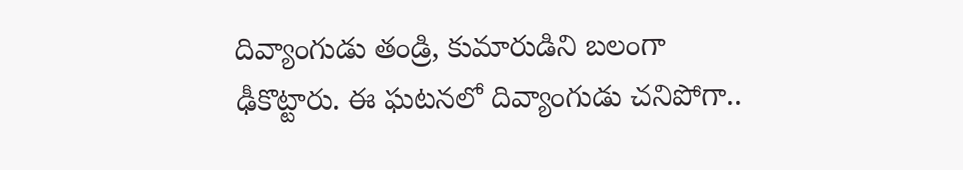దివ్యాంగుడు తండ్రి, కుమారుడిని బలంగా ఢీకొట్టారు. ఈ ఘటనలో దివ్యాంగుడు చనిపోగా..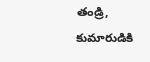తండ్రి, కుమారుడికి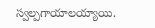స్వల్పగాయాలయ్యాయి.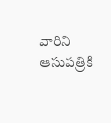వారిని ఆసుపత్రికి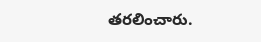తరలించారు.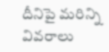దీనిపై మరిన్ని వివరాలు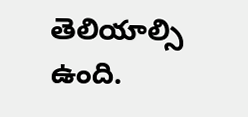తెలియాల్సి ఉంది.